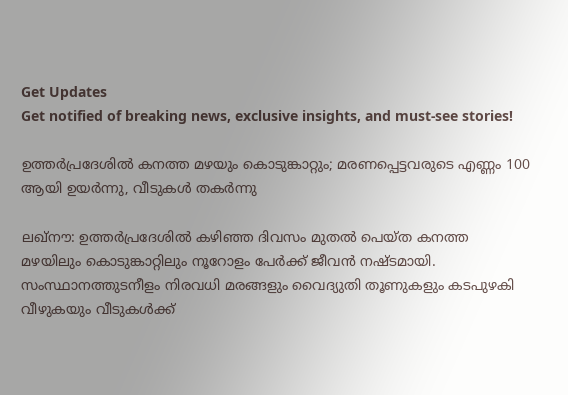Get Updates
Get notified of breaking news, exclusive insights, and must-see stories!

ഉത്തർപ്രദേശിൽ കനത്ത മഴയും കൊടുങ്കാറ്റും; മരണപ്പെട്ടവരുടെ എണ്ണം 100 ആയി ഉയർന്നു, വീടുകൾ തകർന്നു

ലഖ്‌നൗ: ഉത്തർപ്രദേശിൽ കഴിഞ്ഞ ദിവസം മുതൽ പെയ്‌ത കനത്ത മഴയിലും കൊടുങ്കാറ്റിലും നൂറോളം പേർക്ക് ജീവൻ നഷ്‌ടമായി. സംസ്ഥാനത്തുടനീളം നിരവധി മരങ്ങളും വൈദ്യുതി തൂണുകളും കടപുഴകി വീഴുകയും വീടുകൾക്ക്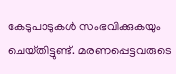കേടുപാടുകൾ സംഭവിക്കുകയും ചെയ്‌തിട്ടുണ്ട്‌. മരണപ്പെട്ടവരുടെ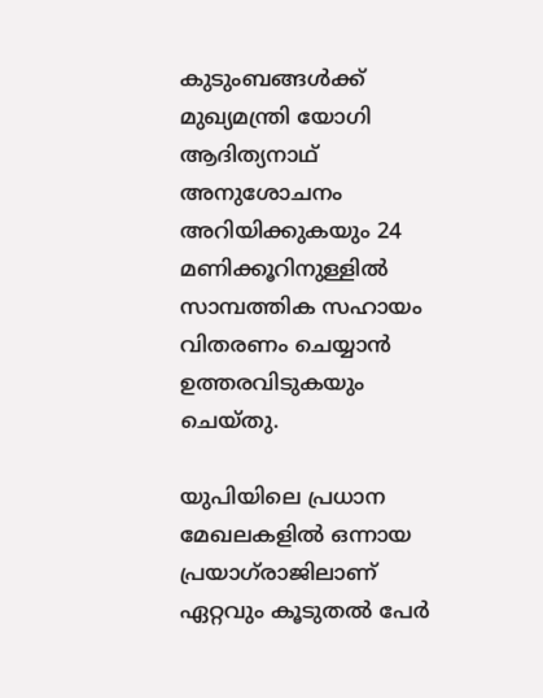കുടുംബങ്ങൾക്ക് മുഖ്യമന്ത്രി യോഗി ആദിത്യനാഥ് അനുശോചനം അറിയിക്കുകയും 24 മണിക്കൂറിനുള്ളിൽ സാമ്പത്തിക സഹായം വിതരണം ചെയ്യാൻ ഉത്തരവിടുകയും ചെയ്‌തു.

യുപിയിലെ പ്രധാന മേഖലകളിൽ ഒന്നായ പ്രയാഗ്‌രാജിലാണ് ഏറ്റവും കൂടുതൽ പേർ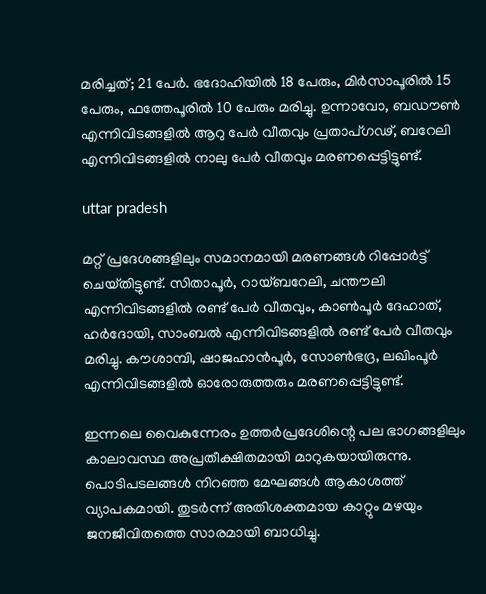മരിച്ചത്; 21 പേർ. ഭദോഹിയിൽ 18 പേരും, മിർസാപൂരിൽ 15 പേരും, ഫത്തേപൂരിൽ 10 പേരും മരിച്ചു. ഉന്നാവോ, ബഡൗൺ എന്നിവിടങ്ങളിൽ ആറു പേർ വീതവും പ്രതാപ്ഗഢ്, ബറേലി എന്നിവിടങ്ങളിൽ നാലു പേർ വീതവും മരണപ്പെട്ടിട്ടുണ്ട്.

uttar pradesh

മറ്റ് പ്രദേശങ്ങളിലും സമാനമായി മരണങ്ങൾ റിപ്പോർട്ട് ചെയ്‌തിട്ടുണ്ട്‌. സിതാപൂർ, റായ്ബറേലി, ചന്തൗലി എന്നിവിടങ്ങളിൽ രണ്ട് പേർ വീതവും, കാൺപൂർ ദേഹാത്, ഹർദോയി, സാംബൽ എന്നിവിടങ്ങളിൽ രണ്ട് പേർ വീതവും മരിച്ചു. കൗശാമ്പി, ഷാജഹാൻപൂർ, സോൺഭദ്ര, ലഖിംപൂർ എന്നിവിടങ്ങളിൽ ഓരോരുത്തരും മരണപ്പെട്ടിട്ടുണ്ട്.

ഇന്നലെ വൈകുന്നേരം ഉത്തർപ്രദേശിന്റെ പല ഭാഗങ്ങളിലും കാലാവസ്ഥ അപ്രതീക്ഷിതമായി മാറുകയായിരുന്നു. പൊടിപടലങ്ങൾ നിറഞ്ഞ മേഘങ്ങൾ ആകാശത്ത് വ്യാപകമായി. തുടർന്ന് അതിശക്തമായ കാറ്റും മഴയും ജനജീവിതത്തെ സാരമായി ബാധിച്ചു.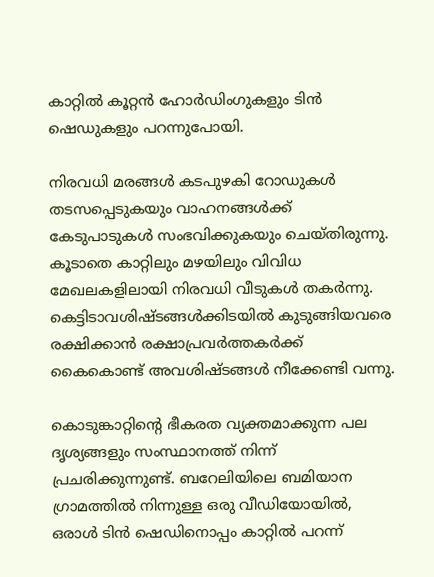കാറ്റിൽ കൂറ്റൻ ഹോർഡിംഗുകളും ടിൻ ഷെഡുകളും പറന്നുപോയി.

നിരവധി മരങ്ങൾ കടപുഴകി റോഡുകൾ തടസപ്പെടുകയും വാഹനങ്ങൾക്ക് കേടുപാടുകൾ സംഭവിക്കുകയും ചെയ്‌തിരുന്നു. കൂടാതെ കാറ്റിലും മഴയിലും വിവിധ മേഖലകളിലായി നിരവധി വീടുകൾ തകർന്നു. കെട്ടിടാവശിഷ്‌ടങ്ങൾക്കിടയിൽ കുടുങ്ങിയവരെ രക്ഷിക്കാൻ രക്ഷാപ്രവർത്തകർക്ക് കൈകൊണ്ട് അവശിഷ്‌ടങ്ങൾ നീക്കേണ്ടി വന്നു.

കൊടുങ്കാറ്റിന്റെ ഭീകരത വ്യക്തമാക്കുന്ന പല ദൃശ്യങ്ങളും സംസ്ഥാനത്ത് നിന്ന് പ്രചരിക്കുന്നുണ്ട്. ബറേലിയിലെ ബമിയാന ഗ്രാമത്തിൽ നിന്നുള്ള ഒരു വീഡിയോയിൽ, ഒരാൾ ടിൻ ഷെഡിനൊപ്പം കാറ്റിൽ പറന്ന്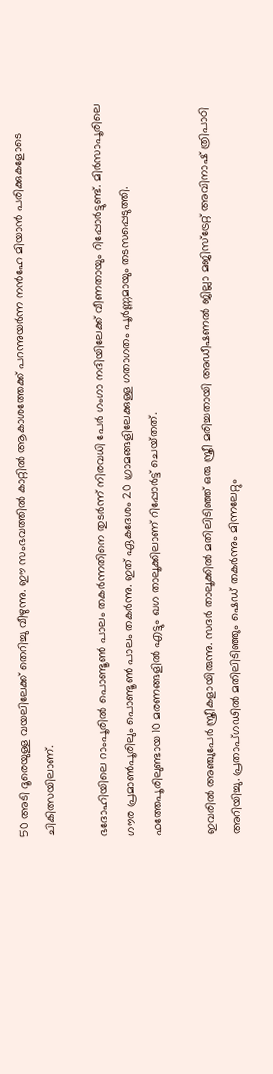50 അടി ദൂരെയുള്ള വയലിലേക്ക് തെറിച്ചു വീഴുന്നു. ഈ സംഭവത്തിൽ കാറ്റിൽ ആകാശത്തേക്ക് പറന്നുയർന്ന നൻഹേ മിയാൻ പരിക്കുകളോടെ ചികിത്സയിലാണ്.

ഭദോഹിയിലെ റാംപൂരിൽ പൊണ്ടൂൺ പാലം തകർന്നതിനെ തുടർന്ന് നിരവധി പേർ ഗംഗാ നദിയിലേക്ക് വീണതായും റിപ്പോർട്ടുണ്ട്. മിർസാപൂരിലെ ഗൗര പ്രമാൺപൂരിലും പൊണ്ടൂൺ പാലം തകർന്നു. ഇത് ഏകദേശം 20 ഗ്രാമങ്ങളിലേക്കുള്ള ഗതാഗതം പൂർണ്ണമായും തടസപ്പെടുത്തി. ഫത്തേപൂരിലുണ്ടായ 10 മരണങ്ങളിൽ എട്ടും ഖഗ താലൂക്കിലാണ് റിപ്പോർട്ട് ചെയ്‌തത്.

ഇവരില്‍ അഞ്ചുപേർ സ്ത്രീകളായിരുന്നു. സദർ താലൂക്കിൽ മതിലിടിഞ്ഞ് ഒരു സ്ത്രീ മരിച്ചതായി അഡീഷണൽ ജില്ലാ മജിസ്‌ട്രേറ്റ് അവിനാഷ് ത്രിപാഠി അറിയിച്ചു. പ്രതാപ്ഗഢിൽ മതിലിടിഞ്ഞും ഷെഡ് തകർന്നും മിന്നലേറ്റും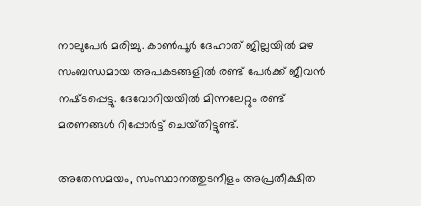നാലുപേർ മരിച്ചു. കാൺപൂർ ദേഹാത് ജില്ലയിൽ മഴ സംബന്ധമായ അപകടങ്ങളിൽ രണ്ട് പേർക്ക് ജീവൻ നഷ്‌ടപ്പെട്ടു. ദേവോറിയയിൽ മിന്നലേറ്റും രണ്ട് മരണങ്ങൾ റിപ്പോർട്ട് ചെയ്‌തിട്ടുണ്ട്.

അതേസമയം, സംസ്ഥാനത്തുടനീളം അപ്രതീക്ഷിത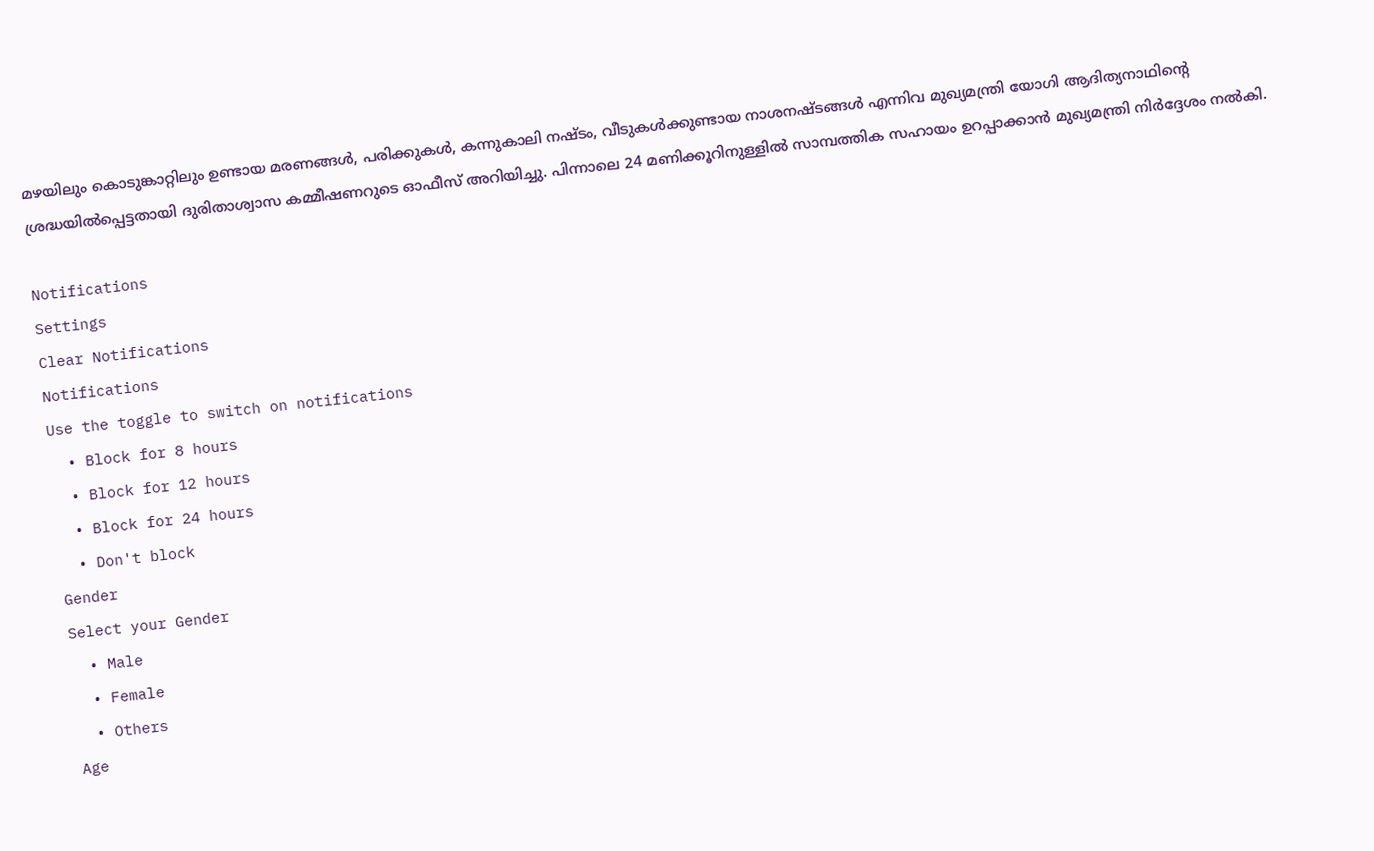മഴയിലും കൊടുങ്കാറ്റിലും ഉണ്ടായ മരണങ്ങൾ, പരിക്കുകൾ, കന്നുകാലി നഷ്‍ടം, വീടുകൾക്കുണ്ടായ നാശനഷ്‌ടങ്ങൾ എന്നിവ മുഖ്യമന്ത്രി യോഗി ആദിത്യനാഥിന്റെ ശ്രദ്ധയിൽപ്പെട്ടതായി ദുരിതാശ്വാസ കമ്മീഷണറുടെ ഓഫീസ് അറിയിച്ചു. പിന്നാലെ 24 മണിക്കൂറിനുള്ളിൽ സാമ്പത്തിക സഹായം ഉറപ്പാക്കാൻ മുഖ്യമന്ത്രി നിർദ്ദേശം നൽകി.

Notifications
Settings
Clear Notifications
Notifications
Use the toggle to switch on notifications
  • Block for 8 hours
  • Block for 12 hours
  • Block for 24 hours
  • Don't block
Gender
Select your Gender
  • Male
  • Female
  • Others
Age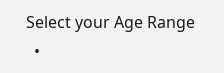Select your Age Range
  •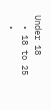Under 18
  • 18 to 25
  •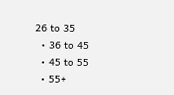26 to 35
  • 36 to 45
  • 45 to 55
  • 55+